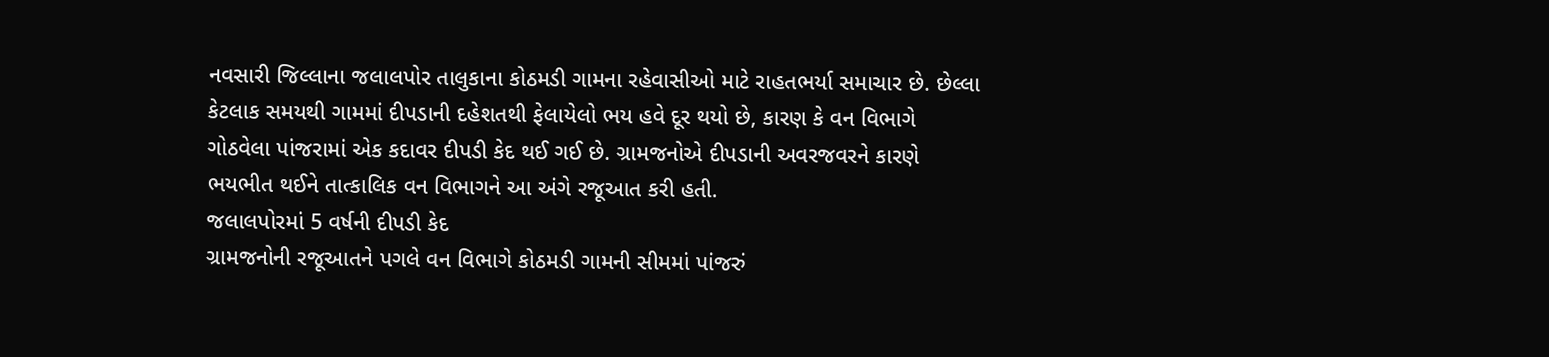નવસારી જિલ્લાના જલાલપોર તાલુકાના કોઠમડી ગામના રહેવાસીઓ માટે રાહતભર્યા સમાચાર છે. છેલ્લા કેટલાક સમયથી ગામમાં દીપડાની દહેશતથી ફેલાયેલો ભય હવે દૂર થયો છે, કારણ કે વન વિભાગે ગોઠવેલા પાંજરામાં એક કદાવર દીપડી કેદ થઈ ગઈ છે. ગ્રામજનોએ દીપડાની અવરજવરને કારણે ભયભીત થઈને તાત્કાલિક વન વિભાગને આ અંગે રજૂઆત કરી હતી.
જલાલપોરમાં 5 વર્ષની દીપડી કેદ
ગ્રામજનોની રજૂઆતને પગલે વન વિભાગે કોઠમડી ગામની સીમમાં પાંજરું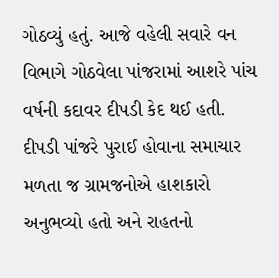ગોઠવ્યું હતું. આજે વહેલી સવારે વન વિભાગે ગોઠવેલા પાંજરામાં આશરે પાંચ વર્ષની કદાવર દીપડી કેદ થઈ હતી. દીપડી પાંજરે પુરાઈ હોવાના સમાચાર મળતા જ ગ્રામજનોએ હાશકારો અનુભવ્યો હતો અને રાહતનો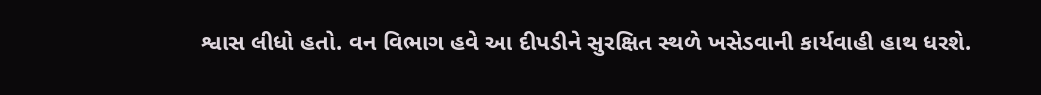શ્વાસ લીધો હતો. વન વિભાગ હવે આ દીપડીને સુરક્ષિત સ્થળે ખસેડવાની કાર્યવાહી હાથ ધરશે.